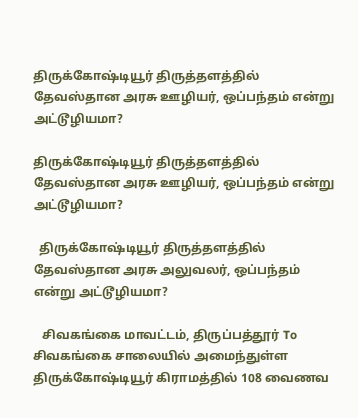திருக்கோஷ்டியூர் திருத்தளத்தில் தேவஸ்தான அரசு ஊழியர், ஒப்பந்தம் என்று அட்டூழியமா?

திருக்கோஷ்டியூர் திருத்தளத்தில் தேவஸ்தான அரசு ஊழியர், ஒப்பந்தம் என்று அட்டூழியமா?

  திருக்கோஷ்டியூர் திருத்தளத்தில் தேவஸ்தான அரசு அலுவலர், ஒப்பந்தம் என்று அட்டூழியமா?

   சிவகங்கை மாவட்டம், திருப்பத்தூர் To சிவகங்கை சாலையில் அமைந்துள்ள திருக்கோஷ்டியூர் கிராமத்தில் 108 வைணவ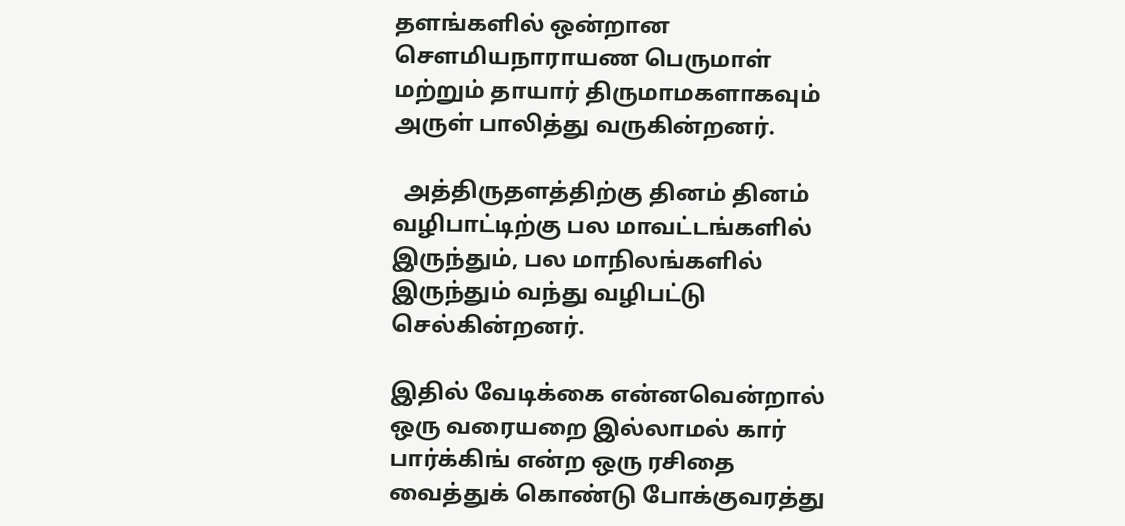தளங்களில் ஒன்றான சௌமியநாராயண பெருமாள் மற்றும் தாயார் திருமாமகளாகவும் அருள் பாலித்து வருகின்றனர்.

  அத்திருதளத்திற்கு தினம் தினம் வழிபாட்டிற்கு பல மாவட்டங்களில் இருந்தும், பல மாநிலங்களில் இருந்தும் வந்து வழிபட்டு செல்கின்றனர்.

இதில் வேடிக்கை என்னவென்றால் ஒரு வரையறை இல்லாமல் கார் பார்க்கிங் என்ற ஒரு ரசிதை வைத்துக் கொண்டு போக்குவரத்து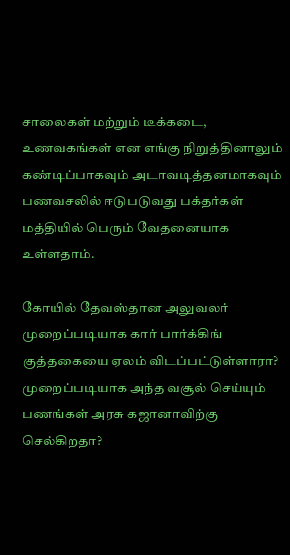சாலைகள் மற்றும் டீக்கடை, உணவகங்கள் என எங்கு நிறுத்தினாலும் கண்டிப்பாகவும் அடாவடித்தனமாகவும் பணவசலில் ஈடுபடுவது பக்தர்கள் மத்தியில் பெரும் வேதனையாக உள்ளதாம்.

கோயில் தேவஸ்தான அலுவலர் முறைப்படியாக கார் பார்க்கிங் குத்தகையை ஏலம் விடப்பட்டுள்ளாரா? முறைப்படியாக அந்த வசூல் செய்யும் பணங்கள் அரசு கஜானாவிற்கு செல்கிறதா?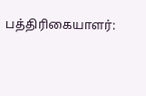பத்திரிகையாளர்: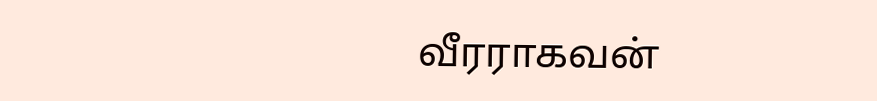வீரராகவன்